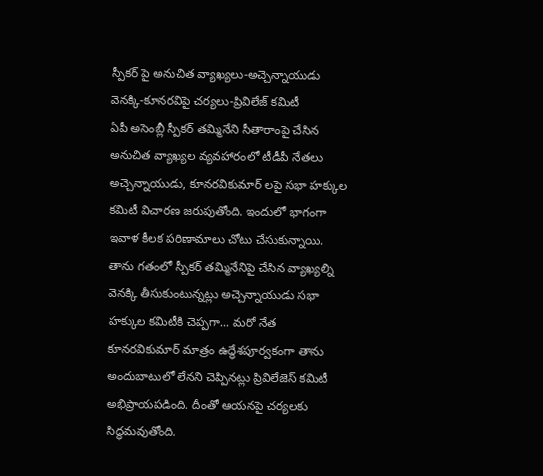స్పీకర్ పై అనుచిత వ్యాఖ్యలు-అచ్చెన్నాయుడు వెనక్కి-కూనరవిపై చర్యలు-ప్రివిలేజ్ కమిటీ
ఏపీ అసెంబ్లీ స్పీకర్ తమ్మినేని సీతారాంపై చేసిన అనుచిత వ్యాఖ్యల వ్యవహారంలో టీడీపీ నేతలు అచ్చెన్నాయుడు, కూనరవికుమార్ లపై సభా హక్కుల కమిటీ విచారణ జరుపుతోంది. ఇందులో భాగంగా ఇవాళ కీలక పరిణామాలు చోటు చేసుకున్నాయి. తాను గతంలో స్పీకర్ తమ్మినేనిపై చేసిన వ్యాఖ్యల్ని వెనక్కి తీసుకుంటున్నట్లు అచ్చెన్నాయుడు సభా హక్కుల కమిటీకి చెప్పగా... మరో నేత కూనరవికుమార్ మాత్రం ఉద్ధేశపూర్వకంగా తాను అందుబాటులో లేనని చెప్పినట్లు ప్రివిలేజెస్ కమిటీ అభిప్రాయపడింది. దీంతో ఆయనపై చర్యలకు సిద్ధమవుతోంది.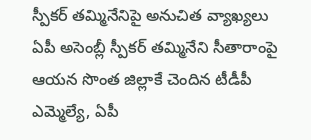స్పీకర్ తమ్మినేనిపై అనుచిత వ్యాఖ్యలు
ఏపీ అసెంబ్లీ స్పీకర్ తమ్మినేని సీతారాంపై ఆయన సొంత జిల్లాకే చెందిన టీడీపీ ఎమ్మెల్యే, ఏపీ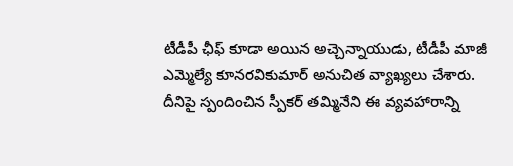టీడీపీ ఛీఫ్ కూడా అయిన అచ్చెన్నాయుడు, టీడీపీ మాజీ ఎమ్మెల్యే కూనరవికుమార్ అనుచిత వ్యాఖ్యలు చేశారు. దీనిపై స్పందించిన స్పీకర్ తమ్మినేని ఈ వ్యవహారాన్ని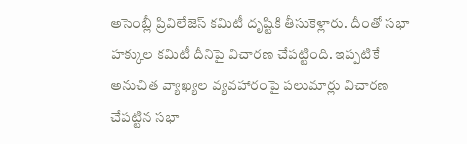అసెంబ్లీ ప్రివిలేజెస్ కమిటీ దృష్టికి తీసుకెళ్లారు. దీంతో సభా హక్కుల కమిటీ దీనిపై విచారణ చేపట్టింది. ఇప్పటికే అనుచిత వ్యాఖ్యల వ్యవహారంపై పలుమార్లు విచారణ చేపట్టిన సభా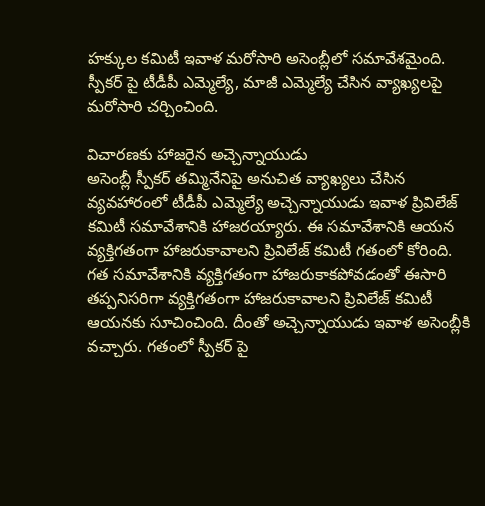హక్కుల కమిటీ ఇవాళ మరోసారి అసెంబ్లీలో సమావేశమైంది. స్పీకర్ పై టీడీపీ ఎమ్మెల్యే, మాజీ ఎమ్మెల్యే చేసిన వ్యాఖ్యలపై మరోసారి చర్చించింది.

విచారణకు హాజరైన అచ్చెన్నాయుడు
అసెంబ్లీ స్పీకర్ తమ్మినేనిపై అనుచిత వ్యాఖ్యలు చేసిన వ్యవహారంలో టీడీపీ ఎమ్మెల్యే అచ్చెన్నాయుడు ఇవాళ ప్రివిలేజ్ కమిటీ సమావేశానికి హాజరయ్యారు. ఈ సమావేశానికి ఆయన వ్యక్తిగతంగా హాజరుకావాలని ప్రివిలేజ్ కమిటీ గతంలో కోరింది. గత సమావేశానికి వ్యక్తిగతంగా హాజరుకాకపోవడంతో ఈసారి తప్పనిసరిగా వ్యక్తిగతంగా హాజరుకావాలని ప్రివిలేజ్ కమిటీ ఆయనకు సూచించింది. దీంతో అచ్చెన్నాయుడు ఇవాళ అసెంబ్లీకి వచ్చారు. గతంలో స్పీకర్ పై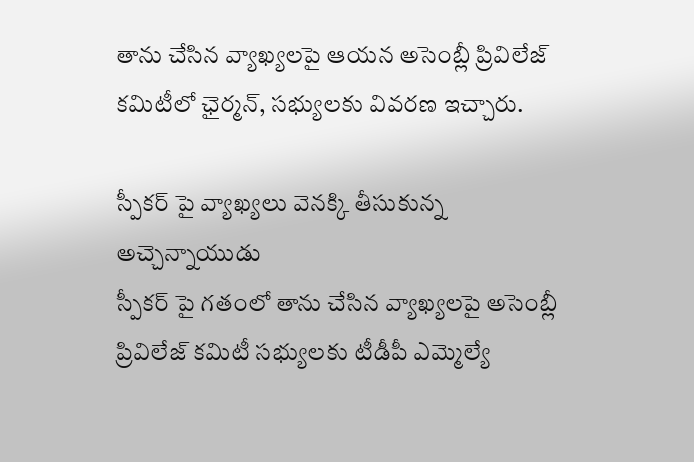తాను చేసిన వ్యాఖ్యలపై ఆయన అసెంబ్లీ ప్రివిలేజ్ కమిటీలో ఛైర్మన్, సభ్యులకు వివరణ ఇచ్చారు.

స్పీకర్ పై వ్యాఖ్యలు వెనక్కి తీసుకున్న అచ్చెన్నాయుడు
స్పీకర్ పై గతంలో తాను చేసిన వ్యాఖ్యలపై అసెంబ్లీ ప్రివిలేజ్ కమిటీ సభ్యులకు టీడీపీ ఎమ్మెల్యే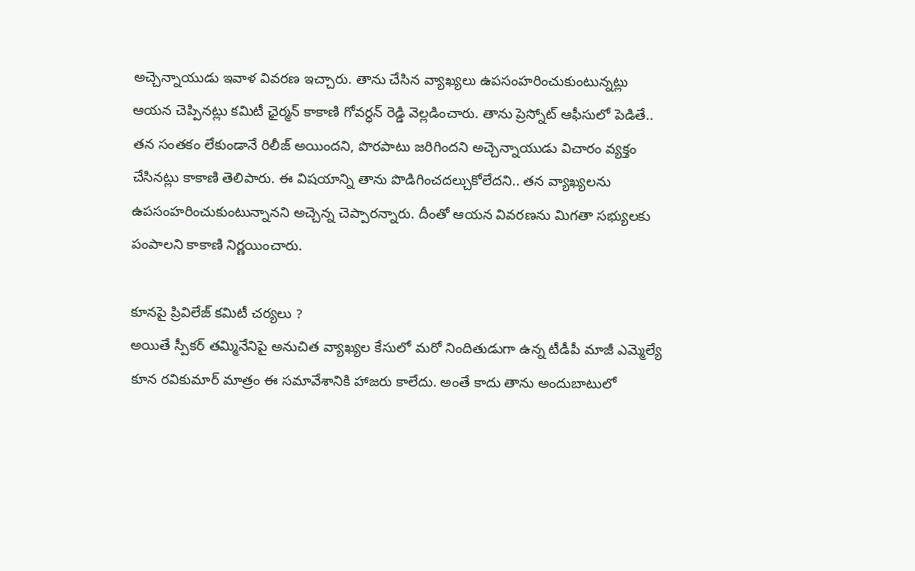అచ్చెన్నాయుడు ఇవాళ వివరణ ఇచ్చారు. తాను చేసిన వ్యాఖ్యలు ఉపసంహరించుకుంటున్నట్లు ఆయన చెప్పినట్లు కమిటీ ఛైర్మన్ కాకాణి గోవర్ధన్ రెడ్డి వెల్లడించారు. తాను ప్రెస్నోట్ ఆఫీసులో పెడితే.. తన సంతకం లేకుండానే రిలీజ్ అయిందని, పొరపాటు జరిగిందని అచ్చెన్నాయుడు విచారం వ్యక్తం చేసినట్లు కాకాణి తెలిపారు. ఈ విషయాన్ని తాను పొడిగించదల్చుకోలేదని.. తన వ్యాఖ్యలను ఉపసంహరించుకుంటున్నానని అచ్చెన్న చెప్పారన్నారు. దీంతో ఆయన వివరణను మిగతా సభ్యులకు పంపాలని కాకాణి నిర్ణయించారు.

కూనపై ప్రివిలేజ్ కమిటీ చర్యలు ?
అయితే స్పీకర్ తమ్మినేనిపై అనుచిత వ్యాఖ్యల కేసులో మరో నిందితుడుగా ఉన్న టీడీపీ మాజీ ఎమ్మెల్యే కూన రవికుమార్ మాత్రం ఈ సమావేశానికి హాజరు కాలేదు. అంతే కాదు తాను అందుబాటులో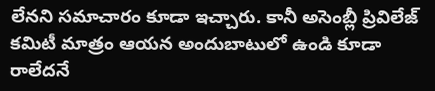లేనని సమాచారం కూడా ఇచ్చారు. కానీ అసెంబ్లీ ప్రివిలేజ్ కమిటీ మాత్రం ఆయన అందుబాటులో ఉండి కూడా రాలేదనే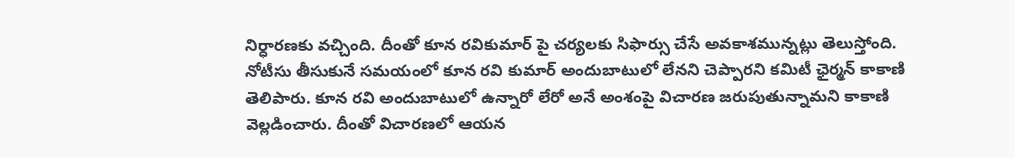నిర్ధారణకు వచ్చింది. దీంతో కూన రవికుమార్ పై చర్యలకు సిఫార్సు చేసే అవకాశమున్నట్లు తెలుస్తోంది. నోటీసు తీసుకునే సమయంలో కూన రవి కుమార్ అందుబాటులో లేనని చెప్పారని కమిటీ ఛైర్మన్ కాకాణి తెలిపారు. కూన రవి అందుబాటులో ఉన్నారో లేరో అనే అంశంపై విచారణ జరుపుతున్నామని కాకాణి వెల్లడించారు. దీంతో విచారణలో ఆయన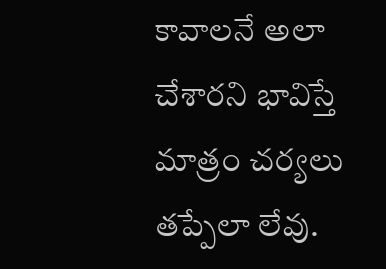కావాలనే అలా చేశారని భావిస్తే మాత్రం చర్యలు తప్పేలా లేవు.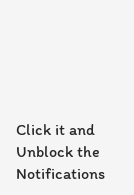Click it and Unblock the Notifications